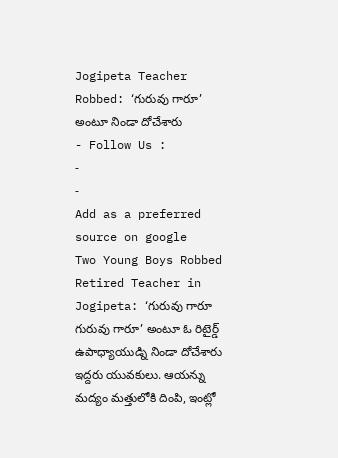Jogipeta Teacher Robbed: ‘గురువు గారూ’ అంటూ నిండా దోచేశారు
- Follow Us :
-
-
Add as a preferred
source on google
Two Young Boys Robbed Retired Teacher in Jogipeta: ‘గురువు గారూ గురువు గారూ’ అంటూ ఓ రిటైర్డ్ ఉపాధ్యాయుడ్ని నిండా దోచేశారు ఇద్దరు యువకులు. ఆయన్ను మద్యం మత్తులోకి దింపి, ఇంట్లో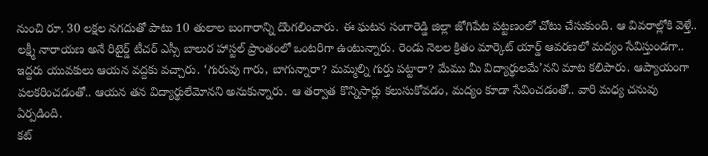నుంచి రూ. 30 లక్షల నగదుతో పాటు 10 తులాల బంగారాన్ని దొంగలించారు. ఈ ఘటన సంగారెడ్డి జిల్లా జోగిపేట పట్టణంలో చోటు చేసుకుంది. ఆ వివరాల్లోకి వెళ్తే.. లక్ష్మీ నారాయణ అనే రిటైర్డ్ టీచర్ ఎస్సీ బాలుర హాస్టల్ ప్రాంతంలో ఒంటరిగా ఉంటున్నారు. రెండు నెలల క్రితం మార్కెట్ యార్డ్ ఆవరణలో మద్యం సేవిస్తుండగా.. ఇద్దరు యువకులు ఆయన వద్దకు వచ్చారు. ‘గురువు గారు, బాగున్నారా? మమ్మల్ని గుర్తు పట్టారా? మేము మీ విద్యార్థులమే’నని మాట కలిపారు. ఆప్యాయంగా పలకరించడంతో.. ఆయన తన విద్యార్థులేమోనని అనుకున్నారు. ఆ తర్వాత కొన్నిసార్లు కలుసుకోవడం, మద్యం కూడా సేవించడంతో.. వారి మధ్య చనువు ఏర్పడింది.
కట్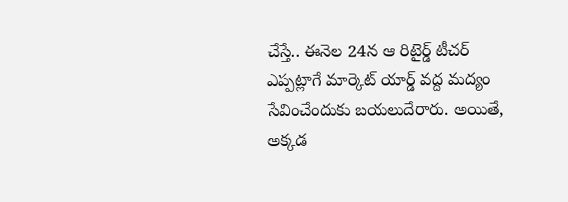చేస్తే.. ఈనెల 24న ఆ రిటైర్డ్ టీచర్ ఎప్పట్లాగే మార్కెట్ యార్డ్ వద్ద మద్యం సేవించేందుకు బయలుదేరారు. అయితే, అక్కడ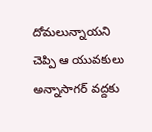దోమలున్నాయని చెప్పి ఆ యువకులు అన్నాసాగర్ వద్దకు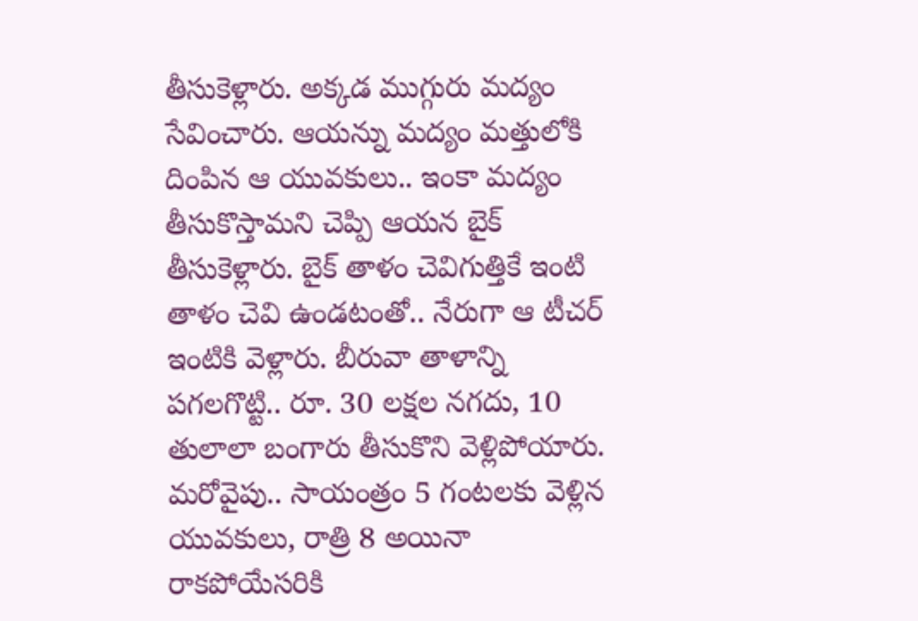తీసుకెళ్లారు. అక్కడ ముగ్గురు మద్యం సేవించారు. ఆయన్ను మద్యం మత్తులోకి దింపిన ఆ యువకులు.. ఇంకా మద్యం తీసుకొస్తామని చెప్పి ఆయన బైక్ తీసుకెళ్లారు. బైక్ తాళం చెవిగుత్తికే ఇంటి తాళం చెవి ఉండటంతో.. నేరుగా ఆ టీచర్ ఇంటికి వెళ్లారు. బీరువా తాళాన్ని పగలగొట్టి.. రూ. 30 లక్షల నగదు, 10 తులాలా బంగారు తీసుకొని వెళ్లిపోయారు. మరోవైపు.. సాయంత్రం 5 గంటలకు వెళ్లిన యువకులు, రాత్రి 8 అయినా రాకపోయేసరికి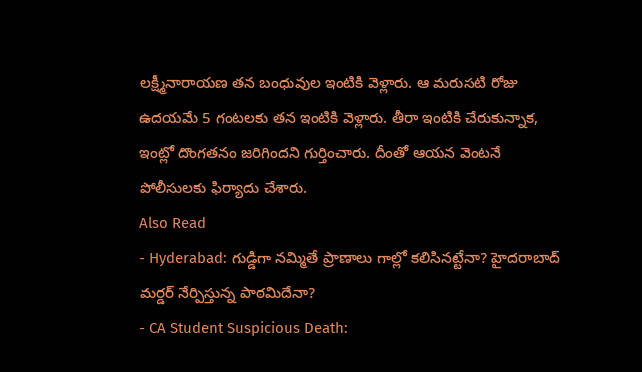లక్ష్మీనారాయణ తన బంధువుల ఇంటికి వెళ్లారు. ఆ మరుసటి రోజు ఉదయమే 5 గంటలకు తన ఇంటికి వెళ్లారు. తీరా ఇంటికి చేరుకున్నాక, ఇంట్లో దొంగతనం జరిగిందని గుర్తించారు. దీంతో ఆయన వెంటనే పోలీసులకు ఫిర్యాదు చేశారు.
Also Read
- Hyderabad: గుడ్డిగా నమ్మితే ప్రాణాలు గాల్లో కలిసినట్టేనా? హైదరాబాద్ మర్డర్ నేర్పిస్తున్న పాఠమిదేనా?
- CA Student Suspicious Death: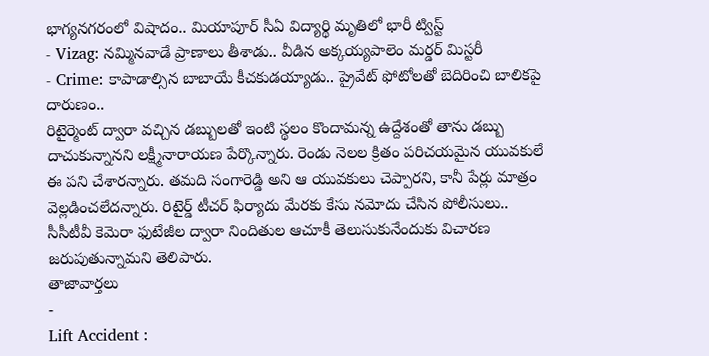భాగ్యనగరంలో విషాదం.. మియాపూర్ సీఏ విద్యార్థి మృతిలో భారీ ట్విస్ట్
- Vizag: నమ్మినవాడే ప్రాణాలు తీశాడు.. వీడిన అక్కయ్యపాలెం మర్డర్ మిస్టరీ
- Crime: కాపాడాల్సిన బాబాయే కీచకుడయ్యాడు.. ప్రైవేట్ ఫోటోలతో బెదిరించి బాలికపై దారుణం..
రిటైర్మెంట్ ద్వారా వచ్చిన డబ్బులతో ఇంటి స్థలం కొందామన్న ఉద్దేశంతో తాను డబ్బు దాచుకున్నానని లక్ష్మీనారాయణ పేర్కొన్నారు. రెండు నెలల క్రితం పరిచయమైన యువకులే ఈ పని చేశారన్నారు. తమది సంగారెడ్డి అని ఆ యువకులు చెప్పారని, కానీ పేర్లు మాత్రం వెల్లడించలేదన్నారు. రిటైర్డ్ టీచర్ ఫిర్యాదు మేరకు కేసు నమోదు చేసిన పోలీసులు.. సీసీటీవీ కెమెరా ఫుటేజీల ద్వారా నిందితుల ఆచూకీ తెలుసుకునేందుకు విచారణ జరుపుతున్నామని తెలిపారు.
తాజావార్తలు
-
Lift Accident :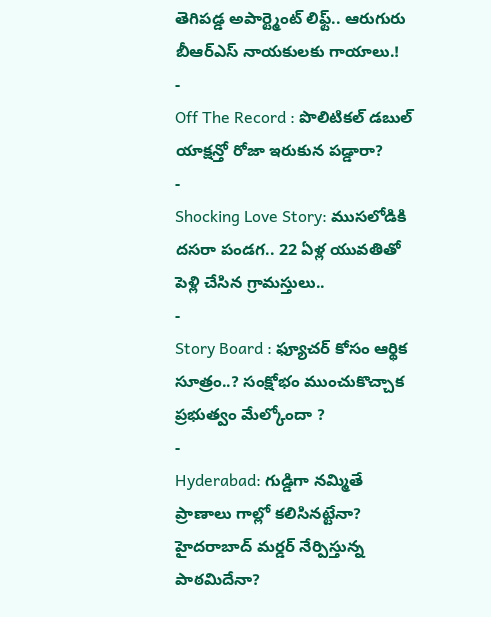తెగిపడ్డ అపార్ట్మెంట్ లిఫ్ట్.. ఆరుగురు బీఆర్ఎస్ నాయకులకు గాయాలు.!
-
Off The Record : పొలిటికల్ డబుల్ యాక్షన్తో రోజా ఇరుకున పడ్డారా?
-
Shocking Love Story: ముసలోడికి దసరా పండగ.. 22 ఏళ్ల యువతితో పెళ్లి చేసిన గ్రామస్తులు..
-
Story Board : ఫ్యూచర్ కోసం ఆర్థిక సూత్రం..? సంక్షోభం ముంచుకొచ్చాక ప్రభుత్వం మేల్కోందా ?
-
Hyderabad: గుడ్డిగా నమ్మితే ప్రాణాలు గాల్లో కలిసినట్టేనా? హైదరాబాద్ మర్డర్ నేర్పిస్తున్న పాఠమిదేనా?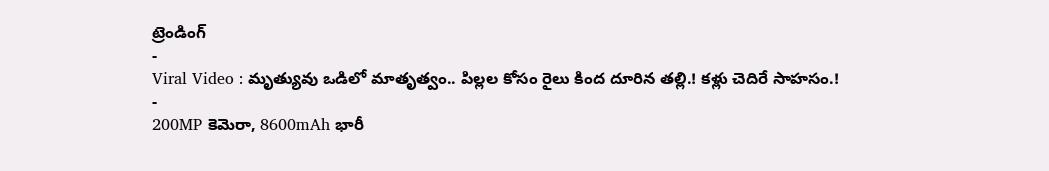ట్రెండింగ్
-
Viral Video : మృత్యువు ఒడిలో మాతృత్వం.. పిల్లల కోసం రైలు కింద దూరిన తల్లి.! కళ్లు చెదిరే సాహసం.!
-
200MP కెమెరా, 8600mAh భారీ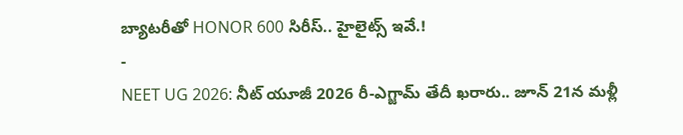బ్యాటరీతో HONOR 600 సిరీస్.. హైలైట్స్ ఇవే.!
-
NEET UG 2026: నీట్ యూజీ 2026 రీ-ఎగ్జామ్ తేదీ ఖరారు.. జూన్ 21న మళ్లీ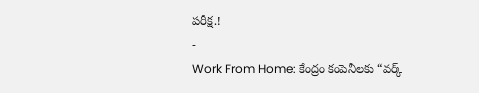పరీక్ష.!
-
Work From Home: కేంద్రం కంపెనీలకు “వర్క్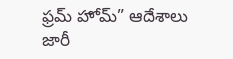ఫ్రమ్ హోమ్” ఆదేశాలు జారీ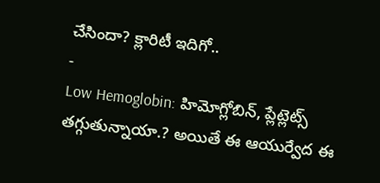చేసిందా? క్లారిటీ ఇదిగో..
-
Low Hemoglobin: హిమోగ్లోబిన్, ప్లేట్లెట్స్ తగ్గుతున్నాయా.? అయితే ఈ ఆయుర్వేద ఈ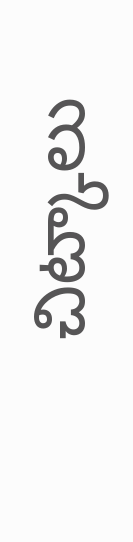చిట్కాలు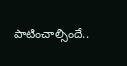పాటించాల్సిందే..